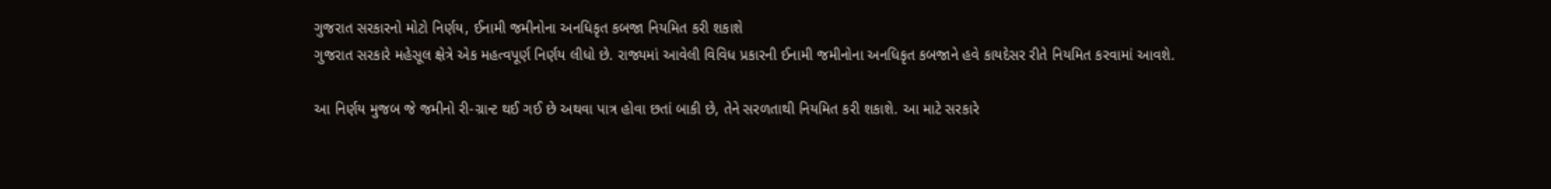ગુજરાત સરકારનો મોટો નિર્ણય, ઈનામી જમીનોના અનધિકૃત કબજા નિયમિત કરી શકાશે
ગુજરાત સરકારે મહેસૂલ ક્ષેત્રે એક મહત્વપૂર્ણ નિર્ણય લીધો છે. રાજ્યમાં આવેલી વિવિધ પ્રકારની ઈનામી જમીનોના અનધિકૃત કબજાને હવે કાયદેસર રીતે નિયમિત કરવામાં આવશે.

આ નિર્ણય મુજબ જે જમીનો રી-ગ્રાન્ટ થઈ ગઈ છે અથવા પાત્ર હોવા છતાં બાકી છે, તેને સરળતાથી નિયમિત કરી શકાશે. આ માટે સરકારે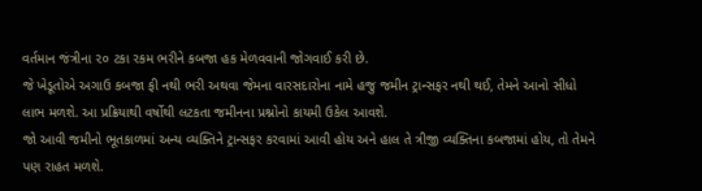વર્તમાન જંત્રીના ૨૦ ટકા રકમ ભરીને કબજા હક મેળવવાની જોગવાઈ કરી છે.
જે ખેડૂતોએ અગાઉ કબજા ફી નથી ભરી અથવા જેમના વારસદારોના નામે હજુ જમીન ટ્રાન્સફર નથી થઈ, તેમને આનો સીધો લાભ મળશે. આ પ્રક્રિયાથી વર્ષોથી લટકતા જમીનના પ્રશ્નોનો કાયમી ઉકેલ આવશે.
જો આવી જમીનો ભૂતકાળમાં અન્ય વ્યક્તિને ટ્રાન્સફર કરવામાં આવી હોય અને હાલ તે ત્રીજી વ્યક્તિના કબજામાં હોય, તો તેમને પણ રાહત મળશે.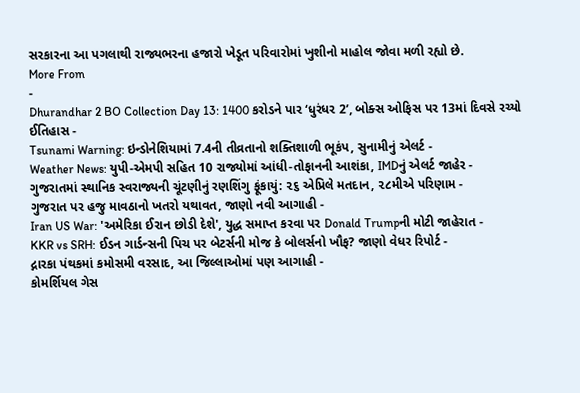સરકારના આ પગલાથી રાજ્યભરના હજારો ખેડૂત પરિવારોમાં ખુશીનો માહોલ જોવા મળી રહ્યો છે.
More From
-
Dhurandhar 2 BO Collection Day 13: 1400 કરોડને પાર ‘ધુરંધર 2’, બોક્સ ઓફિસ પર 13માં દિવસે રચ્યો ઈતિહાસ -
Tsunami Warning: ઇન્ડોનેશિયામાં 7.4ની તીવ્રતાનો શક્તિશાળી ભૂકંપ, સુનામીનું એલર્ટ -
Weather News: યુપી-એમપી સહિત 10 રાજ્યોમાં આંધી-તોફાનની આશંકા, IMDનું એલર્ટ જાહેર -
ગુજરાતમાં સ્થાનિક સ્વરાજ્યની ચૂંટણીનું રણશિંગુ ફૂંકાયું: ૨૬ એપ્રિલે મતદાન, ૨૮મીએ પરિણામ -
ગુજરાત પર હજુ માવઠાનો ખતરો યથાવત, જાણો નવી આગાહી -
Iran US War: 'અમેરિકા ઈરાન છોડી દેશે', યુદ્ધ સમાપ્ત કરવા પર Donald Trumpની મોટી જાહેરાત -
KKR vs SRH: ઈડન ગાર્ડન્સની પિચ પર બેટર્સની મોજ કે બોલર્સનો ખૌફ? જાણો વેધર રિપોર્ટ -
દ્નારકા પંથકમાં કમોસમી વરસાદ, આ જિલ્લાઓમાં પણ આગાહી -
કોમર્શિયલ ગેસ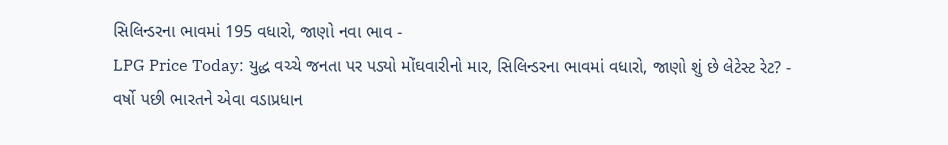સિલિન્ડરના ભાવમાં 195 વધારો, જાણો નવા ભાવ -
LPG Price Today: યુદ્ધ વચ્ચે જનતા પર પડ્યો મોંઘવારીનો માર, સિલિન્ડરના ભાવમાં વધારો, જાણો શું છે લેટેસ્ટ રેટ? -
વર્ષો પછી ભારતને એવા વડાપ્રધાન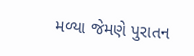મળ્યા જેમણે પુરાતન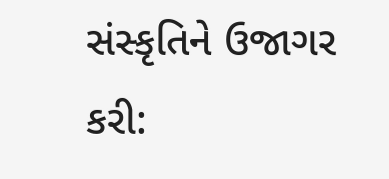સંસ્કૃતિને ઉજાગર કરી: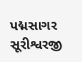પદ્મસાગર સૂરીશ્વરજી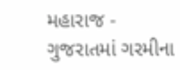મહારાજ -
ગુજરાતમાં ગરમીના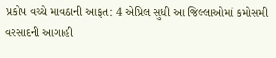પ્રકોપ વચ્ચે માવઠાની આફત: 4 એપ્રિલ સુધી આ જિલ્લાઓમાં કમોસમી વરસાદની આગાહી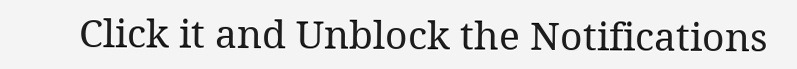Click it and Unblock the Notifications